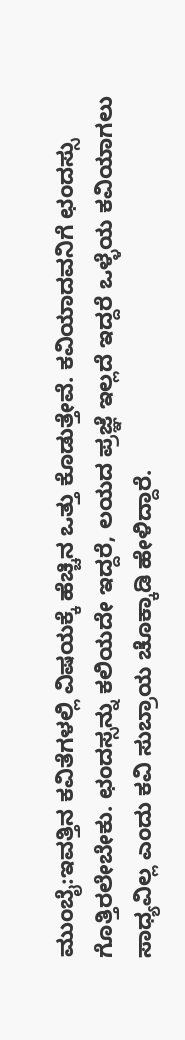ಮುಂಬೈ:ಇವತ್ತಿನ ಕವಿತೆಗಳಲ್ಲಿ ವಿಷಯಕ್ಕೆ ಹೆಚ್ಚಿನ ಒತ್ತು ಕೊಡುತ್ತೇವೆ. ಕವಿಯಾದವನಿಗೆ ಛಂದಸ್ಸು ಗೊತ್ತಿರಲೇಬೇಕು. ಛಂದಸ್ಸನ್ನು ಕಲಿಯದೇ ಇದ್ದರೆ, ಲಯದ ಪ್ರಜ್ಞೆ ಇಲ್ಲದೆ ಇದ್ದರೆ ಒಳ್ಳೆಯ ಕವಿಯಾಗಲು ಸಾಧ್ಯವಿಲ್ಲ ಎಂದು ಕವಿ ಸುಬ್ರಾಯ ಚೊಕ್ಕಾಡಿ ಹೇಳಿದ್ದಾರೆ.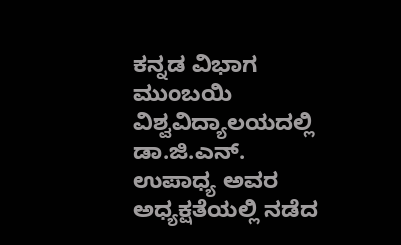ಕನ್ನಡ ವಿಭಾಗ ಮುಂಬಯಿ ವಿಶ್ವವಿದ್ಯಾಲಯದಲ್ಲಿ ಡಾ.ಜಿ.ಎನ್. ಉಪಾಧ್ಯ ಅವರ ಅಧ್ಯಕ್ಷತೆಯಲ್ಲಿ ನಡೆದ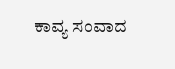ಕಾವ್ಯ ಸಂವಾದ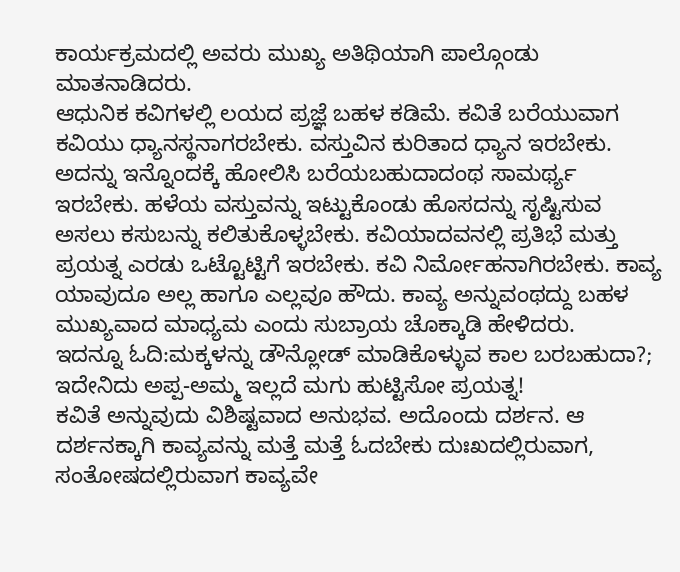ಕಾರ್ಯಕ್ರಮದಲ್ಲಿ ಅವರು ಮುಖ್ಯ ಅತಿಥಿಯಾಗಿ ಪಾಲ್ಗೊಂಡು ಮಾತನಾಡಿದರು.
ಆಧುನಿಕ ಕವಿಗಳಲ್ಲಿ ಲಯದ ಪ್ರಜ್ಞೆ ಬಹಳ ಕಡಿಮೆ. ಕವಿತೆ ಬರೆಯುವಾಗ ಕವಿಯು ಧ್ಯಾನಸ್ಥನಾಗರಬೇಕು. ವಸ್ತುವಿನ ಕುರಿತಾದ ಧ್ಯಾನ ಇರಬೇಕು. ಅದನ್ನು ಇನ್ನೊಂದಕ್ಕೆ ಹೋಲಿಸಿ ಬರೆಯಬಹುದಾದಂಥ ಸಾಮರ್ಥ್ಯ ಇರಬೇಕು. ಹಳೆಯ ವಸ್ತುವನ್ನು ಇಟ್ಟುಕೊಂಡು ಹೊಸದನ್ನು ಸೃಷ್ಟಿಸುವ ಅಸಲು ಕಸುಬನ್ನು ಕಲಿತುಕೊಳ್ಳಬೇಕು. ಕವಿಯಾದವನಲ್ಲಿ ಪ್ರತಿಭೆ ಮತ್ತು ಪ್ರಯತ್ನ ಎರಡು ಒಟ್ಟೊಟ್ಟಿಗೆ ಇರಬೇಕು. ಕವಿ ನಿರ್ಮೋಹನಾಗಿರಬೇಕು. ಕಾವ್ಯ ಯಾವುದೂ ಅಲ್ಲ ಹಾಗೂ ಎಲ್ಲವೂ ಹೌದು. ಕಾವ್ಯ ಅನ್ನುವಂಥದ್ದು ಬಹಳ ಮುಖ್ಯವಾದ ಮಾಧ್ಯಮ ಎಂದು ಸುಬ್ರಾಯ ಚೊಕ್ಕಾಡಿ ಹೇಳಿದರು.
ಇದನ್ನೂ ಓದಿ:ಮಕ್ಕಳನ್ನು ಡೌನ್ಲೋಡ್ ಮಾಡಿಕೊಳ್ಳುವ ಕಾಲ ಬರಬಹುದಾ?; ಇದೇನಿದು ಅಪ್ಪ-ಅಮ್ಮ ಇಲ್ಲದೆ ಮಗು ಹುಟ್ಟಿಸೋ ಪ್ರಯತ್ನ!
ಕವಿತೆ ಅನ್ನುವುದು ವಿಶಿಷ್ಟವಾದ ಅನುಭವ. ಅದೊಂದು ದರ್ಶನ. ಆ ದರ್ಶನಕ್ಕಾಗಿ ಕಾವ್ಯವನ್ನು ಮತ್ತೆ ಮತ್ತೆ ಓದಬೇಕು ದುಃಖದಲ್ಲಿರುವಾಗ, ಸಂತೋಷದಲ್ಲಿರುವಾಗ ಕಾವ್ಯವೇ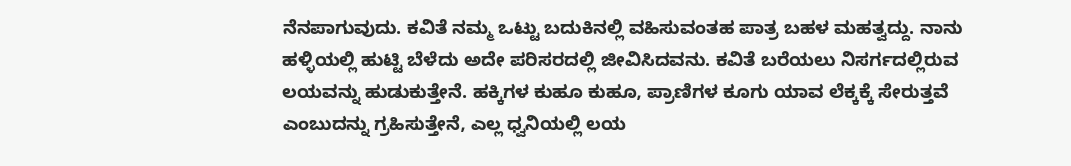ನೆನಪಾಗುವುದು. ಕವಿತೆ ನಮ್ಮ ಒಟ್ಟು ಬದುಕಿನಲ್ಲಿ ವಹಿಸುವಂತಹ ಪಾತ್ರ ಬಹಳ ಮಹತ್ವದ್ದು. ನಾನು ಹಳ್ಳಿಯಲ್ಲಿ ಹುಟ್ಟಿ ಬೆಳೆದು ಅದೇ ಪರಿಸರದಲ್ಲಿ ಜೀವಿಸಿದವನು. ಕವಿತೆ ಬರೆಯಲು ನಿಸರ್ಗದಲ್ಲಿರುವ ಲಯವನ್ನು ಹುಡುಕುತ್ತೇನೆ. ಹಕ್ಕಿಗಳ ಕುಹೂ ಕುಹೂ, ಪ್ರಾಣಿಗಳ ಕೂಗು ಯಾವ ಲೆಕ್ಕಕ್ಕೆ ಸೇರುತ್ತವೆ ಎಂಬುದನ್ನು ಗ್ರಹಿಸುತ್ತೇನೆ, ಎಲ್ಲ ಧ್ವನಿಯಲ್ಲಿ ಲಯ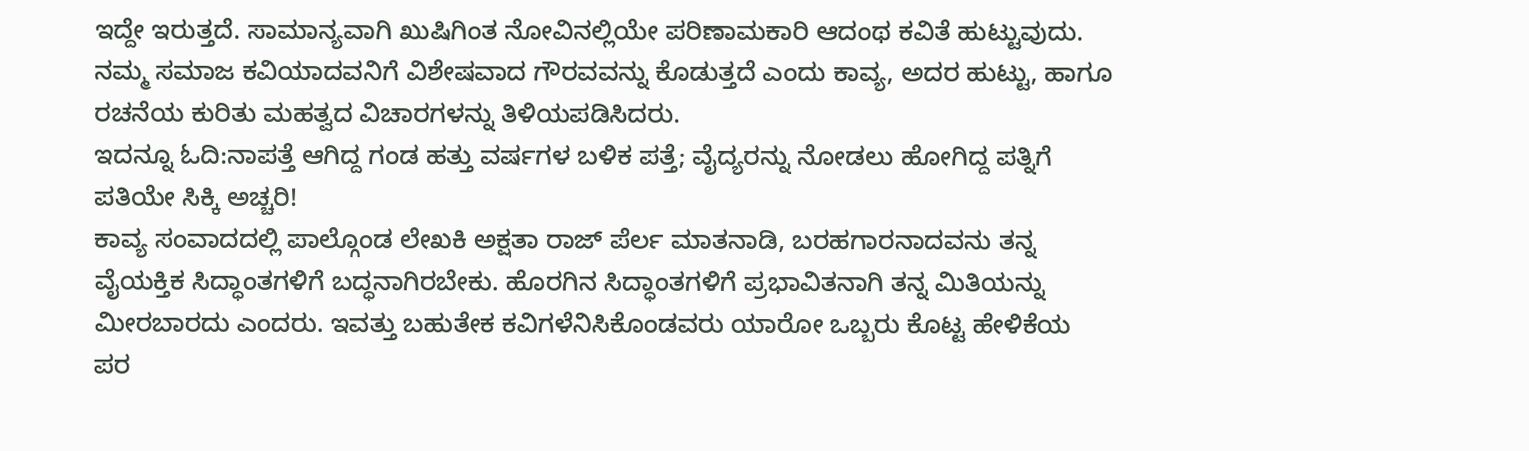ಇದ್ದೇ ಇರುತ್ತದೆ. ಸಾಮಾನ್ಯವಾಗಿ ಖುಷಿಗಿಂತ ನೋವಿನಲ್ಲಿಯೇ ಪರಿಣಾಮಕಾರಿ ಆದಂಥ ಕವಿತೆ ಹುಟ್ಟುವುದು. ನಮ್ಮ ಸಮಾಜ ಕವಿಯಾದವನಿಗೆ ವಿಶೇಷವಾದ ಗೌರವವನ್ನು ಕೊಡುತ್ತದೆ ಎಂದು ಕಾವ್ಯ, ಅದರ ಹುಟ್ಟು, ಹಾಗೂ ರಚನೆಯ ಕುರಿತು ಮಹತ್ವದ ವಿಚಾರಗಳನ್ನು ತಿಳಿಯಪಡಿಸಿದರು.
ಇದನ್ನೂ ಓದಿ:ನಾಪತ್ತೆ ಆಗಿದ್ದ ಗಂಡ ಹತ್ತು ವರ್ಷಗಳ ಬಳಿಕ ಪತ್ತೆ; ವೈದ್ಯರನ್ನು ನೋಡಲು ಹೋಗಿದ್ದ ಪತ್ನಿಗೆ ಪತಿಯೇ ಸಿಕ್ಕಿ ಅಚ್ಚರಿ!
ಕಾವ್ಯ ಸಂವಾದದಲ್ಲಿ ಪಾಲ್ಗೊಂಡ ಲೇಖಕಿ ಅಕ್ಷತಾ ರಾಜ್ ಪೆರ್ಲ ಮಾತನಾಡಿ, ಬರಹಗಾರನಾದವನು ತನ್ನ ವೈಯಕ್ತಿಕ ಸಿದ್ಧಾಂತಗಳಿಗೆ ಬದ್ಧನಾಗಿರಬೇಕು. ಹೊರಗಿನ ಸಿದ್ಧಾಂತಗಳಿಗೆ ಪ್ರಭಾವಿತನಾಗಿ ತನ್ನ ಮಿತಿಯನ್ನು ಮೀರಬಾರದು ಎಂದರು. ಇವತ್ತು ಬಹುತೇಕ ಕವಿಗಳೆನಿಸಿಕೊಂಡವರು ಯಾರೋ ಒಬ್ಬರು ಕೊಟ್ಟ ಹೇಳಿಕೆಯ ಪರ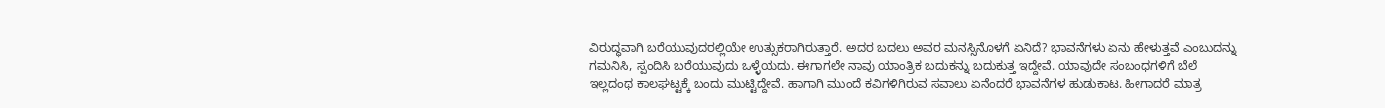ವಿರುದ್ಧವಾಗಿ ಬರೆಯುವುದರಲ್ಲಿಯೇ ಉತ್ಸುಕರಾಗಿರುತ್ತಾರೆ. ಅದರ ಬದಲು ಅವರ ಮನಸ್ಸಿನೊಳಗೆ ಏನಿದೆ? ಭಾವನೆಗಳು ಏನು ಹೇಳುತ್ತವೆ ಎಂಬುದನ್ನು ಗಮನಿಸಿ, ಸ್ಪಂದಿಸಿ ಬರೆಯುವುದು ಒಳ್ಳೆಯದು. ಈಗಾಗಲೇ ನಾವು ಯಾಂತ್ರಿಕ ಬದುಕನ್ನು ಬದುಕುತ್ತ ಇದ್ದೇವೆ. ಯಾವುದೇ ಸಂಬಂಧಗಳಿಗೆ ಬೆಲೆ ಇಲ್ಲದಂಥ ಕಾಲಘಟ್ಟಕ್ಕೆ ಬಂದು ಮುಟ್ಟಿದ್ದೇವೆ. ಹಾಗಾಗಿ ಮುಂದೆ ಕವಿಗಳಿಗಿರುವ ಸವಾಲು ಏನೆಂದರೆ ಭಾವನೆಗಳ ಹುಡುಕಾಟ. ಹೀಗಾದರೆ ಮಾತ್ರ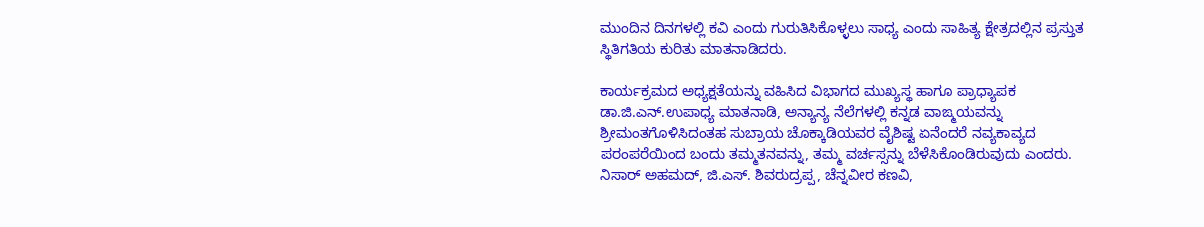ಮುಂದಿನ ದಿನಗಳಲ್ಲಿ ಕವಿ ಎಂದು ಗುರುತಿಸಿಕೊಳ್ಳಲು ಸಾಧ್ಯ ಎಂದು ಸಾಹಿತ್ಯ ಕ್ಷೇತ್ರದಲ್ಲಿನ ಪ್ರಸ್ತುತ ಸ್ಥಿತಿಗತಿಯ ಕುರಿತು ಮಾತನಾಡಿದರು.

ಕಾರ್ಯಕ್ರಮದ ಅಧ್ಯಕ್ಷತೆಯನ್ನು ವಹಿಸಿದ ವಿಭಾಗದ ಮುಖ್ಯಸ್ಥ ಹಾಗೂ ಪ್ರಾಧ್ಯಾಪಕ ಡಾ.ಜಿ.ಎನ್.ಉಪಾಧ್ಯ ಮಾತನಾಡಿ, ಅನ್ಯಾನ್ಯ ನೆಲೆಗಳಲ್ಲಿ ಕನ್ನಡ ವಾಙ್ಮಯವನ್ನು ಶ್ರೀಮಂತಗೊಳಿಸಿದಂತಹ ಸುಬ್ರಾಯ ಚೊಕ್ಕಾಡಿಯವರ ವೈಶಿಷ್ಟ ಏನೆಂದರೆ ನವ್ಯಕಾವ್ಯದ ಪರಂಪರೆಯಿಂದ ಬಂದು ತಮ್ಮತನವನ್ನು, ತಮ್ಮ ವರ್ಚಸ್ಸನ್ನು ಬೆಳೆಸಿಕೊಂಡಿರುವುದು ಎಂದರು. ನಿಸಾರ್ ಅಹಮದ್, ಜಿ.ಎಸ್. ಶಿವರುದ್ರಪ್ಪ, ಚೆನ್ನವೀರ ಕಣವಿ,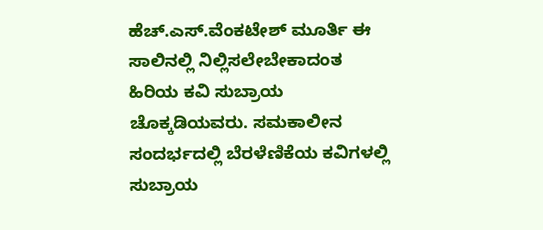ಹೆಚ್.ಎಸ್.ವೆಂಕಟೇಶ್ ಮೂರ್ತಿ ಈ ಸಾಲಿನಲ್ಲಿ ನಿಲ್ಲಿಸಲೇಬೇಕಾದಂತ ಹಿರಿಯ ಕವಿ ಸುಬ್ರಾಯ ಚೊಕ್ಕಡಿಯವರು. ಸಮಕಾಲೀನ ಸಂದರ್ಭದಲ್ಲಿ ಬೆರಳೆಣಿಕೆಯ ಕವಿಗಳಲ್ಲಿ ಸುಬ್ರಾಯ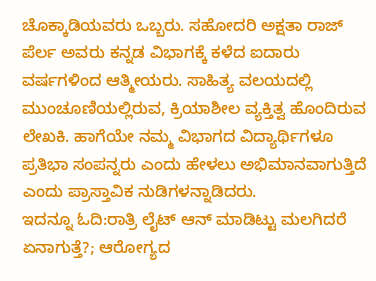ಚೊಕ್ಕಾಡಿಯವರು ಒಬ್ಬರು. ಸಹೋದರಿ ಅಕ್ಷತಾ ರಾಜ್ ಪೆರ್ಲ ಅವರು ಕನ್ನಡ ವಿಭಾಗಕ್ಕೆ ಕಳೆದ ಐದಾರು ವರ್ಷಗಳಿಂದ ಆತ್ಮೀಯರು. ಸಾಹಿತ್ಯ ವಲಯದಲ್ಲಿ ಮುಂಚೂಣಿಯಲ್ಲಿರುವ, ಕ್ರಿಯಾಶೀಲ ವ್ಯಕ್ತಿತ್ವ ಹೊಂದಿರುವ ಲೇಖಕಿ. ಹಾಗೆಯೇ ನಮ್ಮ ವಿಭಾಗದ ವಿದ್ಯಾರ್ಥಿಗಳೂ ಪ್ರತಿಭಾ ಸಂಪನ್ನರು ಎಂದು ಹೇಳಲು ಅಭಿಮಾನವಾಗುತ್ತಿದೆ ಎಂದು ಪ್ರಾಸ್ತಾವಿಕ ನುಡಿಗಳನ್ನಾಡಿದರು.
ಇದನ್ನೂ ಓದಿ:ರಾತ್ರಿ ಲೈಟ್ ಆನ್ ಮಾಡಿಟ್ಟು ಮಲಗಿದರೆ ಏನಾಗುತ್ತೆ?; ಆರೋಗ್ಯದ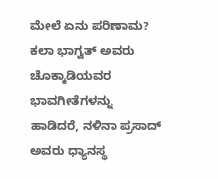ಮೇಲೆ ಏನು ಪರಿಣಾಮ?
ಕಲಾ ಭಾಗ್ವತ್ ಅವರು ಚೊಕ್ಕಾಡಿಯವರ ಭಾವಗೀತೆಗಳನ್ನು ಹಾಡಿದರೆ, ನಳಿನಾ ಪ್ರಸಾದ್ ಅವರು ಧ್ಯಾನಸ್ಥ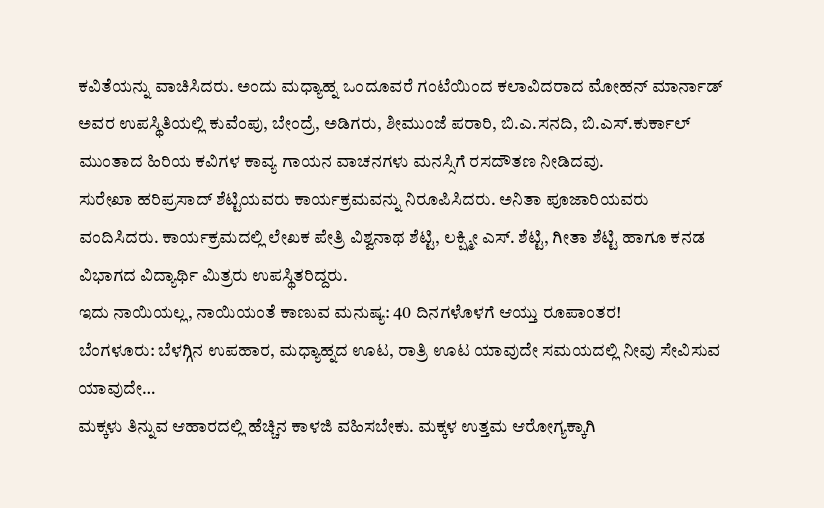ಕವಿತೆಯನ್ನು ವಾಚಿಸಿದರು. ಅಂದು ಮಧ್ಯಾಹ್ನ ಒಂದೂವರೆ ಗಂಟೆಯಿಂದ ಕಲಾವಿದರಾದ ಮೋಹನ್ ಮಾರ್ನಾಡ್ ಅವರ ಉಪಸ್ಥಿತಿಯಲ್ಲಿ ಕುವೆಂಪು, ಬೇಂದ್ರೆ, ಅಡಿಗರು, ಶೀಮುಂಜೆ ಪರಾರಿ, ಬಿ.ಎ.ಸನದಿ, ಬಿ.ಎಸ್.ಕುರ್ಕಾಲ್ ಮುಂತಾದ ಹಿರಿಯ ಕವಿಗಳ ಕಾವ್ಯ ಗಾಯನ ವಾಚನಗಳು ಮನಸ್ಸಿಗೆ ರಸದೌತಣ ನೀಡಿದವು.
ಸುರೇಖಾ ಹರಿಪ್ರಸಾದ್ ಶೆಟ್ಟಿಯವರು ಕಾರ್ಯಕ್ರಮವನ್ನು ನಿರೂಪಿಸಿದರು. ಅನಿತಾ ಪೂಜಾರಿಯವರು ವಂದಿಸಿದರು. ಕಾರ್ಯಕ್ರಮದಲ್ಲಿ ಲೇಖಕ ಪೇತ್ರಿ ವಿಶ್ವನಾಥ ಶೆಟ್ಟಿ, ಲಕ್ಷ್ಮೀ ಎಸ್. ಶೆಟ್ಟಿ, ಗೀತಾ ಶೆಟ್ಟಿ ಹಾಗೂ ಕನಡ ವಿಭಾಗದ ವಿದ್ಯಾರ್ಥಿ ಮಿತ್ರರು ಉಪಸ್ಥಿತರಿದ್ದರು.
ಇದು ನಾಯಿಯಲ್ಲ, ನಾಯಿಯಂತೆ ಕಾಣುವ ಮನುಷ್ಯ: 40 ದಿನಗಳೊಳಗೆ ಆಯ್ತು ರೂಪಾಂತರ!
ಬೆಂಗಳೂರು: ಬೆಳಗ್ಗಿನ ಉಪಹಾರ, ಮಧ್ಯಾಹ್ನದ ಊಟ, ರಾತ್ರಿ ಊಟ ಯಾವುದೇ ಸಮಯದಲ್ಲಿ ನೀವು ಸೇವಿಸುವ ಯಾವುದೇ…
ಮಕ್ಕಳು ತಿನ್ನುವ ಆಹಾರದಲ್ಲಿ ಹೆಚ್ಚಿನ ಕಾಳಜಿ ವಹಿಸಬೇಕು. ಮಕ್ಕಳ ಉತ್ತಮ ಆರೋಗ್ಯಕ್ಕಾಗಿ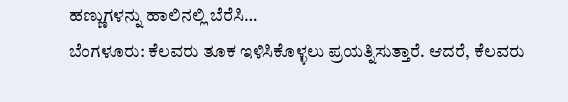ಹಣ್ಣುಗಳನ್ನು ಹಾಲಿನಲ್ಲಿ ಬೆರೆಸಿ…
ಬೆಂಗಳೂರು: ಕೆಲವರು ತೂಕ ಇಳಿಸಿಕೊಳ್ಳಲು ಪ್ರಯತ್ನಿಸುತ್ತಾರೆ. ಆದರೆ, ಕೆಲವರು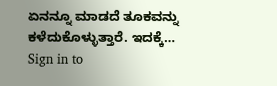ಏನನ್ನೂ ಮಾಡದೆ ತೂಕವನ್ನು ಕಳೆದುಕೊಳ್ಳುತ್ತಾರೆ. ಇದಕ್ಕೆ…
Sign in to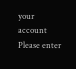your account
Please enter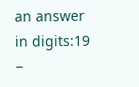an answer in digits:19 −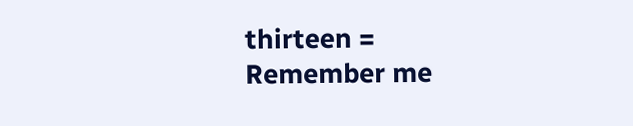thirteen =
Remember me